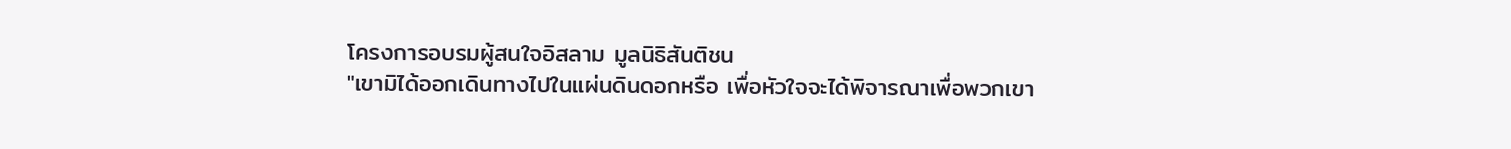โครงการอบรมผู้สนใจอิสลาม มูลนิธิสันติชน
"เขามิได้ออกเดินทางไปในแผ่นดินดอกหรือ เพื่อหัวใจจะได้พิจารณาเพื่อพวกเขา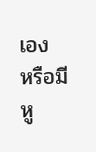เอง หรือมีหู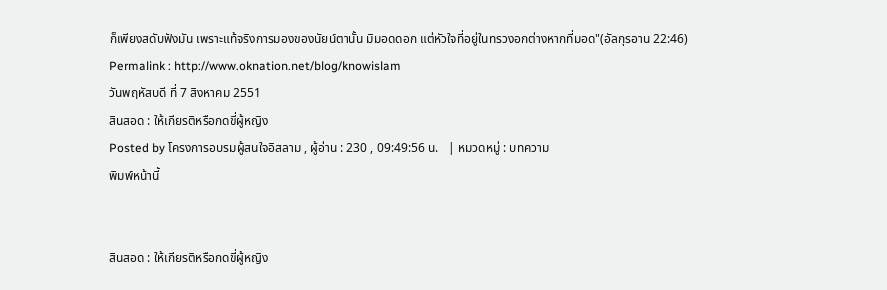ก็เพียงสดับฟังมัน เพราะแท้จริงการมองของนัยน์ตานั้น มิมอดดอก แต่หัวใจที่อยู่ในทรวงอกต่างหากที่มอด"(อัลกุรอาน 22:46)
Permalink : http://www.oknation.net/blog/knowislam
วันพฤหัสบดี ที่ 7 สิงหาคม 2551
สินสอด : ให้เกียรติหรือกดขี่ผู้หญิง
Posted by โครงการอบรมผู้สนใจอิสลาม , ผู้อ่าน : 230 , 09:49:56 น.   | หมวดหมู่ : บทความ
พิมพ์หน้านี้


สินสอด : ให้เกียรติหรือกดขี่ผู้หญิง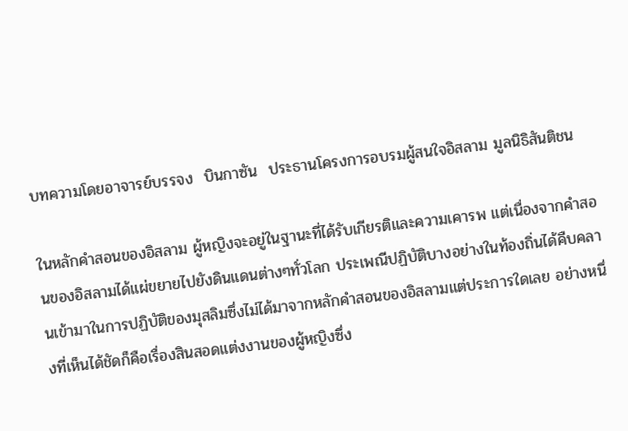บทความโดยอาจารย์บรรจง  บินกาซัน  ประธานโครงการอบรมผู้สนใจอิสลาม มูลนิธิสันติชน

ในหลักคำสอนของอิสลาม ผู้หญิงจะอยู่ในฐานะที่ได้รับเกียรติและความเคารพ แต่เนื่องจากคำสอนของอิสลามได้แผ่ขยายไปยังดินแดนต่างๆทั่วโลก ประเพณีปฏิบัติบางอย่างในท้องถิ่นได้คืบคลานเข้ามาในการปฏิบัติของมุสลิมซึ่งไม่ได้มาจากหลักคำสอนของอิสลามแต่ประการใดเลย อย่างหนึ่งที่เห็นได้ชัดก็คือเรื่องสินสอดแต่งงานของผู้หญิงซึ่ง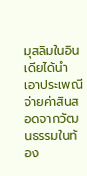มุสลิมในอินเดียได้นำเอาประเพณีจ่ายค่าสินสอดจากวัฒนธรรมในท้อง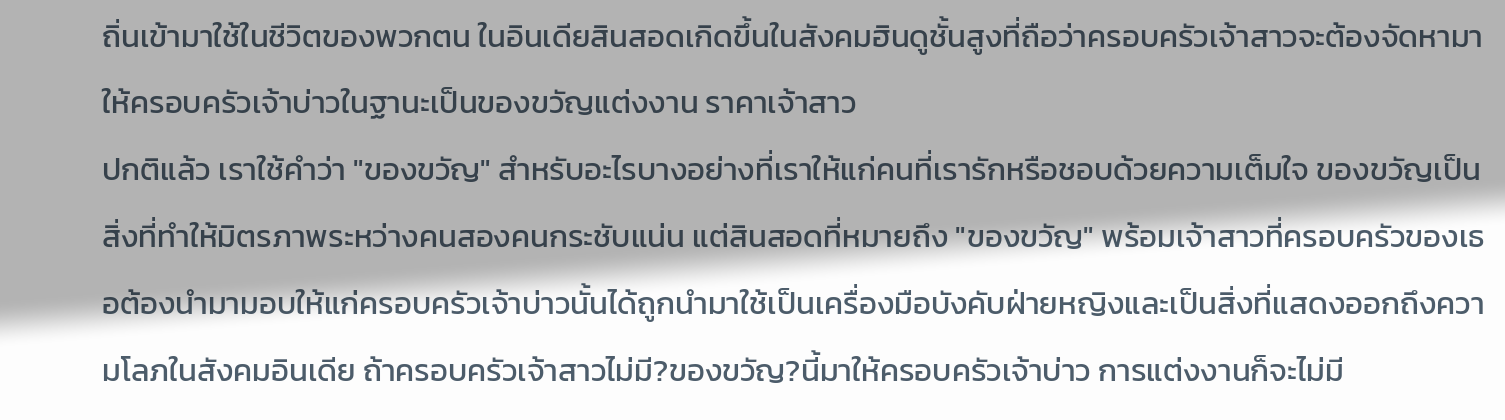ถิ่นเข้ามาใช้ในชีวิตของพวกตน ในอินเดียสินสอดเกิดขึ้นในสังคมฮินดูชั้นสูงที่ถือว่าครอบครัวเจ้าสาวจะต้องจัดหามาให้ครอบครัวเจ้าบ่าวในฐานะเป็นของขวัญแต่งงาน ราคาเจ้าสาว
ปกติแล้ว เราใช้คำว่า "ของขวัญ" สำหรับอะไรบางอย่างที่เราให้แก่คนที่เรารักหรือชอบด้วยความเต็มใจ ของขวัญเป็นสิ่งที่ทำให้มิตรภาพระหว่างคนสองคนกระชับแน่น แต่สินสอดที่หมายถึง "ของขวัญ" พร้อมเจ้าสาวที่ครอบครัวของเธอต้องนำมามอบให้แก่ครอบครัวเจ้าบ่าวนั้นได้ถูกนำมาใช้เป็นเครื่องมือบังคับฝ่ายหญิงและเป็นสิ่งที่แสดงออกถึงความโลภในสังคมอินเดีย ถ้าครอบครัวเจ้าสาวไม่มี?ของขวัญ?นี้มาให้ครอบครัวเจ้าบ่าว การแต่งงานก็จะไม่มี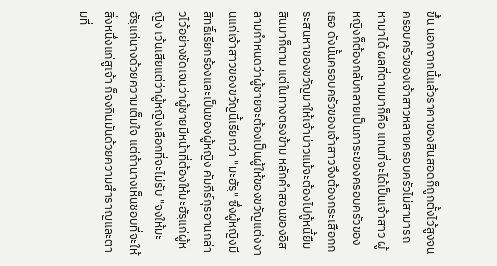ขึ้น นอกจากนี้แล้วราคาของสินสอดก็ถูกตั้งไว้สูงจนครอบครัวของเจ้าสาวหลายครอบครัวไม่สามารถหามาได้ ผลที่ตามมาก็คือ แทนที่จะได้เป็นเจ้าสาว ผู้หญิงก็ต้องกลับกลายเป็นภาระของครอบครัวของเธอ ดังนั้นครอบครัวของเจ้าสาวจึงต้องกระเสือกกระสนหาของขวัญมาให้เจ้าบ่าวแม้จะต้องไปกู้หนี้ยืมสินมาก็ตาม แต่ในทางตรงข้าม หลักคำสอนของอิสลามกำหนดว่าผู้ชายจะต้องเป็นผู้ให้ของขวัญแต่งงานแก่เจ้าสาวของขวัญนี้เรียกว่า "มะฮัรฺ" ซึ่งผู้หญิงมีสิทธิ์เรียกร้องและเป็นของผู้หญิง คัมภีร์กุรอานกล่าวไว้อย่างชัดเจนว่าผู้ชายมีหน้าที่ต้องให้มะฮัรฺแก่ผู้หญิง เว้นเสียแต่ว่าผู้หญิงเลือกที่จะไม่รับ "จงให้มะฮัรฺแก่นางด้วยความเต็มใจ แต่ถ้านางเห็นชอบที่จะให้สิ่งหนึ่งแก่สูเจ้า ก็จงกินมันด้วยความสำราญและตามที่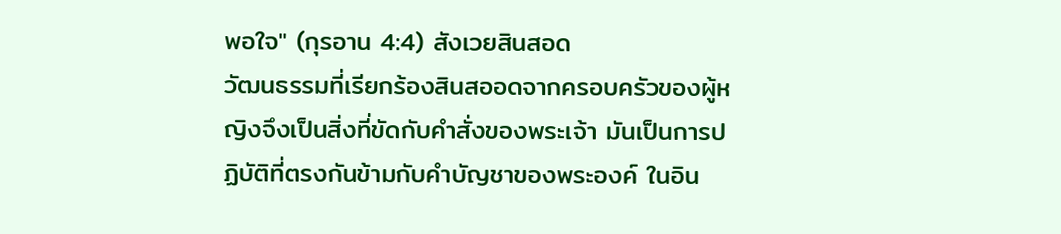พอใจ" (กุรอาน 4:4) สังเวยสินสอด
วัฒนธรรมที่เรียกร้องสินสออดจากครอบครัวของผู้หญิงจึงเป็นสิ่งที่ขัดกับคำสั่งของพระเจ้า มันเป็นการปฏิบัติที่ตรงกันข้ามกับคำบัญชาของพระองค์ ในอิน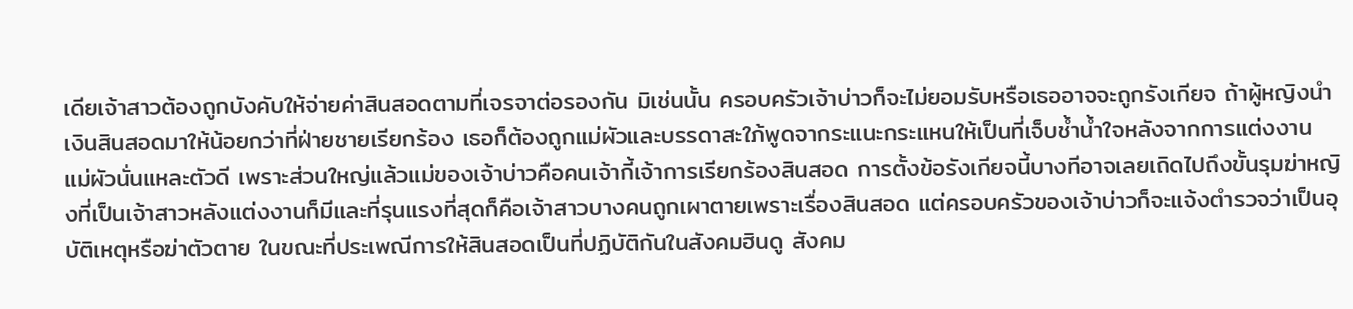เดียเจ้าสาวต้องถูกบังคับให้จ่ายค่าสินสอดตามที่เจรจาต่อรองกัน มิเช่นนั้น ครอบครัวเจ้าบ่าวก็จะไม่ยอมรับหรือเธออาจจะถูกรังเกียจ ถ้าผู้หญิงนำเงินสินสอดมาให้น้อยกว่าที่ฝ่ายชายเรียกร้อง เธอก็ต้องถูกแม่ผัวและบรรดาสะใภ้พูดจากระแนะกระแหนให้เป็นที่เจ็บช้ำน้ำใจหลังจากการแต่งงาน แม่ผัวนั่นแหละตัวดี เพราะส่วนใหญ่แล้วแม่ของเจ้าบ่าวคือคนเจ้ากี้เจ้าการเรียกร้องสินสอด การตั้งข้อรังเกียจนี้บางทีอาจเลยเถิดไปถึงขั้นรุมฆ่าหญิงที่เป็นเจ้าสาวหลังแต่งงานก็มีและที่รุนแรงที่สุดก็คือเจ้าสาวบางคนถูกเผาตายเพราะเรื่องสินสอด แต่ครอบครัวของเจ้าบ่าวก็จะแจ้งตำรวจว่าเป็นอุบัติเหตุหรือฆ่าตัวตาย ในขณะที่ประเพณีการให้สินสอดเป็นที่ปฏิบัติกันในสังคมฮินดู สังคม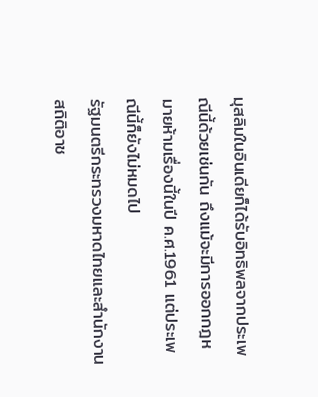มุสลิมในอินเดียก็ได้รับอิทธิพลจากประเพณีนี้ด้วยเช่นกัน ถึงแม้จะมีการออกกฎหมายห้ามเรื่องนี้ในปี ค.ศ.1961 แต่ประเพณีนี้ก็ยังไม่หมดไป
รัฐมนตรีกระทรวงมหาดไทยและสำนักงานสถิติอาช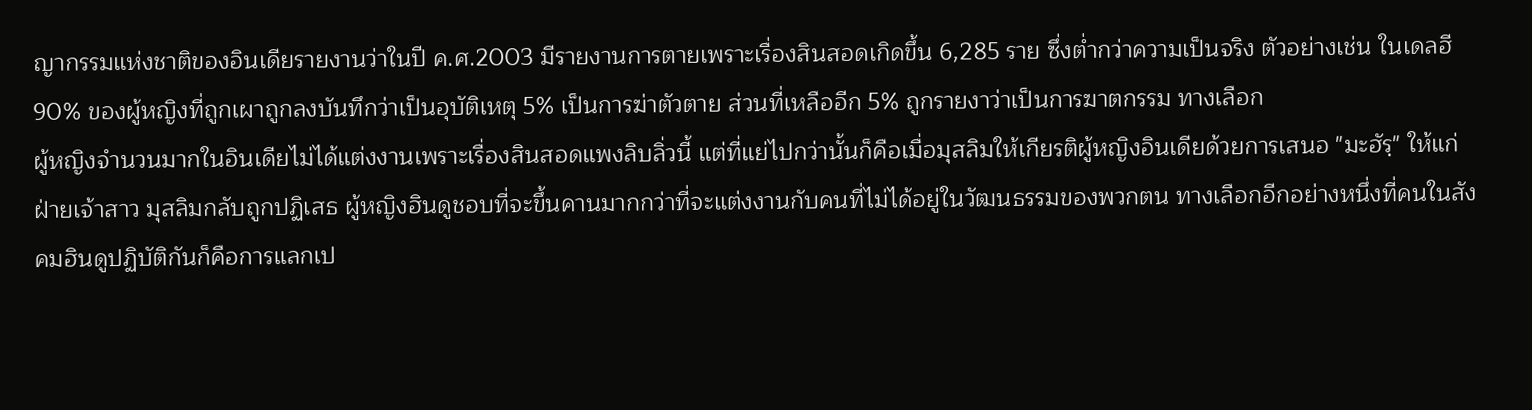ญากรรมแห่งชาติของอินเดียรายงานว่าในปี ค.ศ.2003 มีรายงานการตายเพราะเรื่องสินสอดเกิดขึ้น 6,285 ราย ซึ่งต่ำกว่าความเป็นจริง ตัวอย่างเช่น ในเดลฮี 90% ของผู้หญิงที่ถูกเผาถูกลงบันทึกว่าเป็นอุบัติเหตุ 5% เป็นการฆ่าตัวตาย ส่วนที่เหลืออีก 5% ถูกรายงาว่าเป็นการฆาตกรรม ทางเลือก
ผู้หญิงจำนวนมากในอินเดียไม่ได้แต่งงานเพราะเรื่องสินสอดแพงลิบลิ่วนี้ แต่ที่แย่ไปกว่านั้นก็คือเมื่อมุสลิมให้เกียรติผู้หญิงอินเดียด้วยการเสนอ "มะฮัรฺ" ให้แก่ฝ่ายเจ้าสาว มุสลิมกลับถูกปฏิเสธ ผู้หญิงฮินดูชอบที่จะขึ้นคานมากกว่าที่จะแต่งงานกับคนที่ไม่ได้อยู่ในวัฒนธรรมของพวกตน ทางเลือกอีกอย่างหนึ่งที่คนในสังคมฮินดูปฏิบัติกันก็คือการแลกเป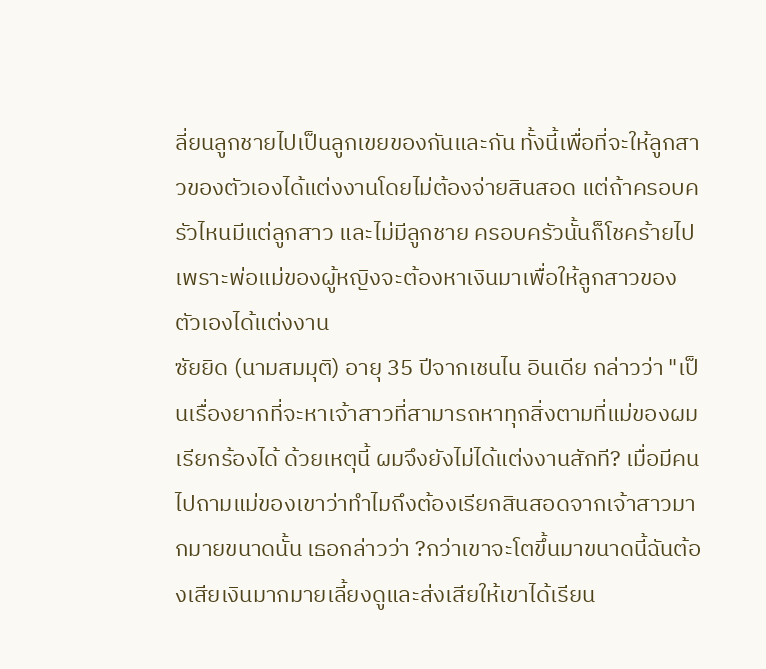ลี่ยนลูกชายไปเป็นลูกเขยของกันและกัน ทั้งนี้เพื่อที่จะให้ลูกสาวของตัวเองได้แต่งงานโดยไม่ต้องจ่ายสินสอด แต่ถ้าครอบครัวไหนมีแต่ลูกสาว และไม่มีลูกชาย ครอบครัวนั้นก็โชคร้ายไป เพราะพ่อแม่ของผู้หญิงจะต้องหาเงินมาเพื่อให้ลูกสาวของตัวเองได้แต่งงาน
ซัยยิด (นามสมมุติ) อายุ 35 ปีจากเชนไน อินเดีย กล่าวว่า "เป็นเรื่องยากที่จะหาเจ้าสาวที่สามารถหาทุกสิ่งตามที่แม่ของผมเรียกร้องได้ ด้วยเหตุนี้ ผมจึงยังไม่ได้แต่งงานสักที? เมื่อมีคนไปถามแม่ของเขาว่าทำไมถึงต้องเรียกสินสอดจากเจ้าสาวมากมายขนาดนั้น เธอกล่าวว่า ?กว่าเขาจะโตขึ้นมาขนาดนี้ฉันต้องเสียเงินมากมายเลี้ยงดูและส่งเสียให้เขาได้เรียน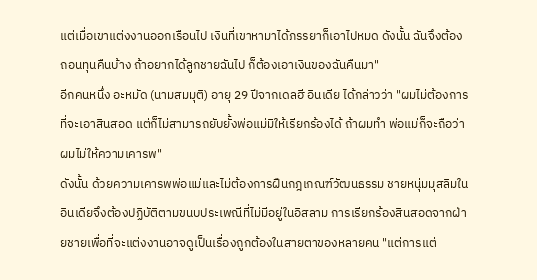แต่เมื่อเขาแต่งงานออกเรือนไป เงินที่เขาหามาได้ภรรยาก็เอาไปหมด ดังนั้น ฉันจึงต้องถอนทุนคืนบ้าง ถ้าอยากได้ลูกชายฉันไป ก็ต้องเอาเงินของฉันคืนมา"
อีกคนหนึ่ง อะหมัด (นามสมมุติ) อายุ 29 ปีจากเดลฮี อินเดีย ได้กล่าวว่า "ผมไม่ต้องการที่จะเอาสินสอด แต่ก็ไม่สามารถยับยั้งพ่อแม่มิให้เรียกร้องได้ ถ้าผมทำ พ่อแม่ก็จะถือว่าผมไม่ให้ความเคารพ"
ดังนั้น ด้วยความเคารพพ่อแม่และไม่ต้องการฝืนกฎเกณฑ์วัฒนธรรม ชายหนุ่มมุสลิมในอินเดียจึงต้องปฏิบัติตามขนบประเพณีที่ไม่มีอยู่ในอิสลาม การเรียกร้องสินสอดจากฝ่ายชายเพื่อที่จะแต่งงานอาจดูเป็นเรื่องถูกต้องในสายตาของหลายคน "แต่การแต่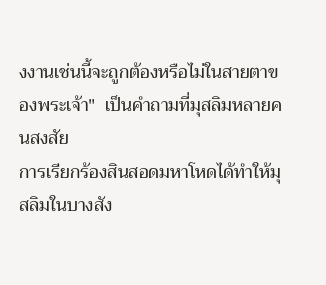งงานเช่นนี้จะถูกต้องหรือไม่ในสายตาของพระเจ้า"  เป็นคำถามที่มุสลิมหลายคนสงสัย
การเรียกร้องสินสอดมหาโหดได้ทำให้มุสลิมในบางสัง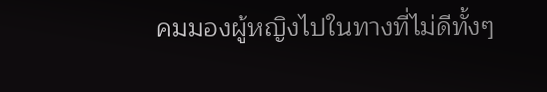คมมองผู้หญิงไปในทางที่ไม่ดีทั้งๆ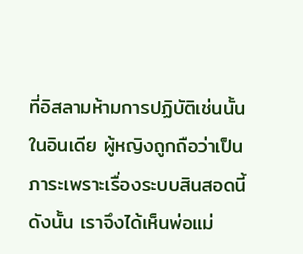ที่อิสลามห้ามการปฏิบัติเช่นนั้น ในอินเดีย ผู้หญิงถูกถือว่าเป็นภาระเพราะเรื่องระบบสินสอดนี้ ดังนั้น เราจึงได้เห็นพ่อแม่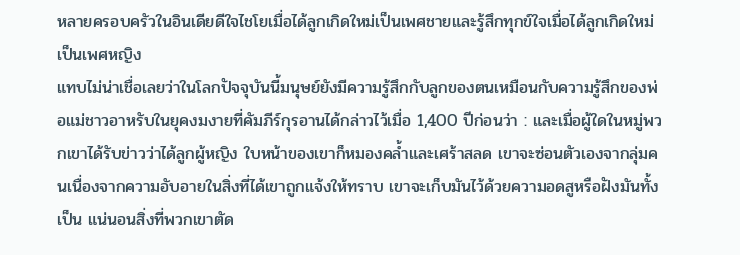หลายครอบครัวในอินเดียดีใจไชโยเมื่อได้ลูกเกิดใหม่เป็นเพศชายและรู้สึกทุกข์ใจเมื่อได้ลูกเกิดใหม่เป็นเพศหญิง
แทบไม่น่าเชื่อเลยว่าในโลกปัจจุบันนี้มนุษย์ยังมีความรู้สึกกับลูกของตนเหมือนกับความรู้สึกของพ่อแม่ชาวอาหรับในยุคงมงายที่คัมภีร์กุรอานได้กล่าวไว้เมื่อ 1,400 ปีก่อนว่า : และเมื่อผู้ใดในหมู่พวกเขาได้รับข่าวว่าได้ลูกผู้หญิง ใบหน้าของเขาก็หมองคล้ำและเศร้าสลด เขาจะซ่อนตัวเองจากลุ่มคนเนื่องจากความอับอายในสิ่งที่ได้เขาถูกแจ้งให้ทราบ เขาจะเก็บมันไว้ด้วยความอดสูหรือฝังมันทั้งเป็น แน่นอนสิ่งที่พวกเขาตัด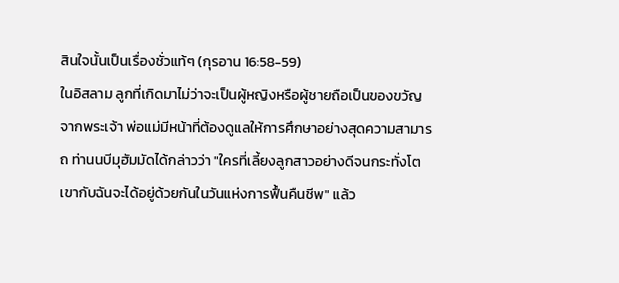สินใจนั้นเป็นเรื่องชั่วแท้ๆ (กุรอาน 16:58-59)
ในอิสลาม ลูกที่เกิดมาไม่ว่าจะเป็นผู้หญิงหรือผู้ชายถือเป็นของขวัญจากพระเจ้า พ่อแม่มีหน้าที่ต้องดูแลให้การศึกษาอย่างสุดความสามารถ ท่านนบีมุฮัมมัดได้กล่าวว่า "ใครที่เลี้ยงลูกสาวอย่างดีจนกระทั่งโต เขากับฉันจะได้อยู่ด้วยกันในวันแห่งการฟื้นคืนชีพ" แล้ว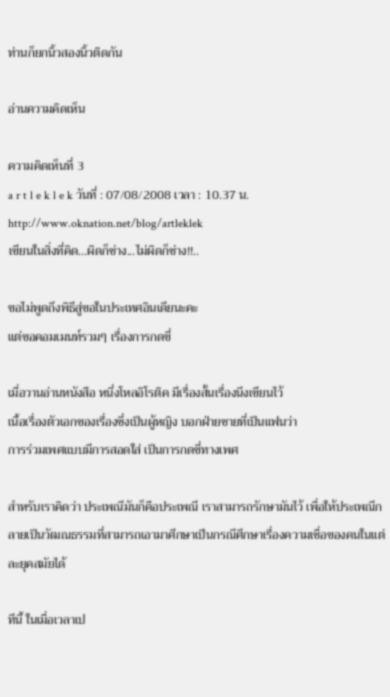ท่านก็ยกนิ้วสองนิ้วติดกัน

อ่านความคิดเห็น

ความคิดเห็นที่ 3
a r t l e k l e k วันที่ : 07/08/2008 เวลา : 10.37 น.
http://www.oknation.net/blog/artleklek
เขียนในสิ่งที่คิด...ผิดก็ช่าง...ไม่ผิดก็ช่าง!!..

ขอไม่พูดถึงพิธีสู่ขอในประเทศอินเดียนะคะ
แต่ขอคอมเมนท์รวมๆ เรื่องการกดขี่

เมื่อวานอ่านหนังสือ หนึ่งโหลอิโรติค มีเรื่องสั้นเรื่องนึงเขียนไว้
เนื้อเรื่องตัวเอกของเรื่องซึ่งเป็นผู้หญิง บอกฝ่ายชายที่เป็นแฟนว่า
การร่วมเพศแบบมีการสอดใส่ เป็นการกดขี่ทางเพศ

สำหรับเราคิดว่า ประเพณีมันก็คือประเพณี เราสามารถรักษามันไว้ เพื่อให้ประเพณีกลายเป็นวัฒณธรรมที่สามารถเอามาศึกษาเป็นกรณีศึกษาเรื่องความเชื่อของคนในแต่ละยุคสมัยได้

ทีนี้ ในเมื่อเวลาเป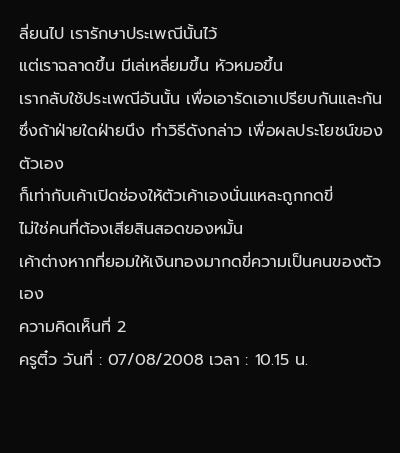ลี่ยนไป เรารักษาประเพณีนั้นไว้
แต่เราฉลาดขึ้น มีเล่เหลี่ยมขึ้น หัวหมอขึ้น
เรากลับใช้ประเพณีอันนั้น เพื่อเอารัดเอาเปรียบกันและกัน
ซึ่งถ้าฝ่ายใดฝ่ายนึง ทำวิธีดังกล่าว เพื่อผลประโยชน์ของตัวเอง
ก็เท่ากับเค้าเปิดช่องให้ตัวเค้าเองนั่นแหละถูกกดขี่
ไม่ใช่คนที่ต้องเสียสินสอดของหมั้น
เค้าต่างหากที่ยอมให้เงินทองมากดขี่ความเป็นคนของตัวเอง
ความคิดเห็นที่ 2
ครูติ๋ว วันที่ : 07/08/2008 เวลา : 10.15 น.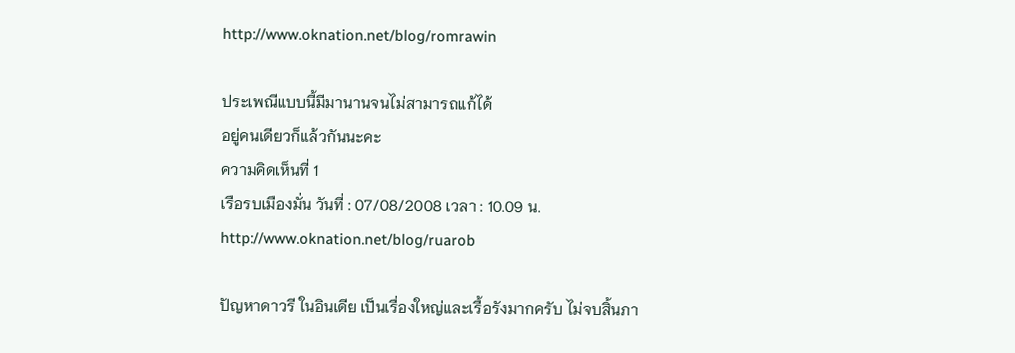http://www.oknation.net/blog/romrawin

ประเพณีแบบนี้มีมานานจนไม่สามารถแก้ได้
อยู่คนเดียวก็แล้วกันนะคะ
ความคิดเห็นที่ 1
เรือรบเมืองมั่น วันที่ : 07/08/2008 เวลา : 10.09 น.
http://www.oknation.net/blog/ruarob

ปัญหาดาวรี ในอินเดีย เป็นเรื่องใหญ่และเรื้อรังมากครับ ไม่จบสิ้นภา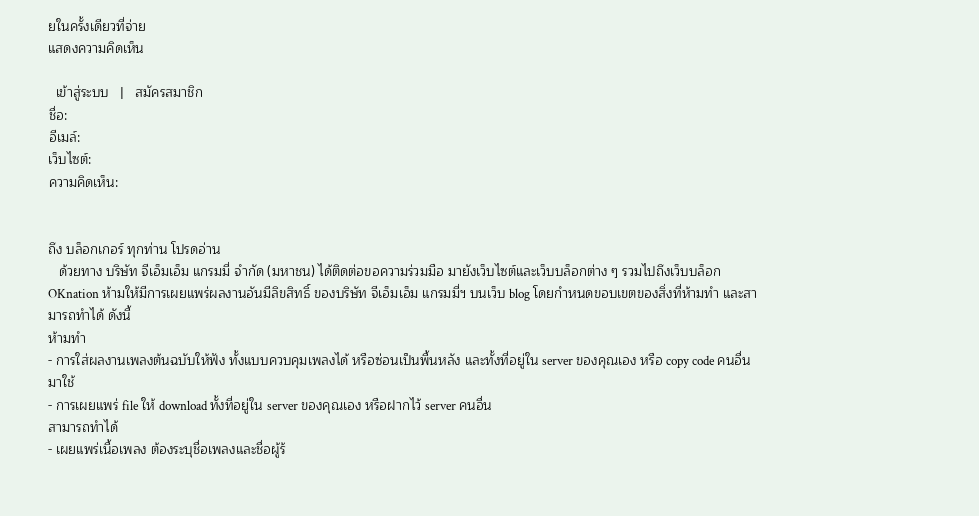ยในครั้งเดียวที่จ่าย
แสดงความคิดเห็น

  เข้าสู่ระบบ   |   สมัครสมาชิก
ชื่อ:
อีเมล์:
เว็บไซต์:
ความคิดเห็น:


ถึง บล็อกเกอร์ ทุกท่าน โปรดอ่าน
   ด้วยทาง บริษัท จีเอ็มเอ็ม แกรมมี่ จำกัด (มหาชน) ได้ติดต่อขอความร่วมมือ มายังเว็บไซต์และเว็บบล็อกต่าง ๆ รวมไปถึงเว็บบล็อก OKnation ห้ามให้มีการเผยแพร่ผลงานอันมีลิขสิทธิ์ ของบริษัท จีเอ็มเอ็ม แกรมมี่ฯ บนเว็บ blog โดยกำหนดขอบเขตของสิ่งที่ห้ามทำ และสามารถทำได้ ดังนี้
ห้ามทำ
- การใส่ผลงานเพลงต้นฉบับให้ฟัง ทั้งแบบควบคุมเพลงได้ หรือซ่อนเป็นพื้นหลัง และทั้งที่อยู่ใน server ของคุณเอง หรือ copy code คนอื่นมาใช้
- การเผยแพร่ file ให้ download ทั้งที่อยู่ใน server ของคุณเอง หรือฝากไว้ server คนอื่น
สามารถทำได้
- เผยแพร่เนื้อเพลง ต้องระบุชื่อเพลงและชื่อผู้ร้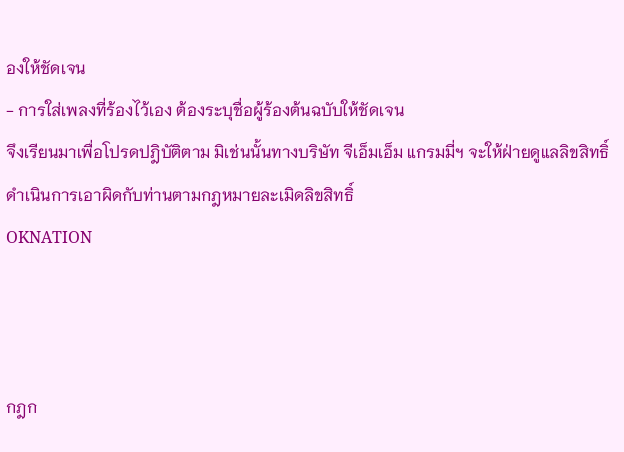องให้ชัดเจน
- การใส่เพลงที่ร้องไว้เอง ต้องระบุชื่อผู้ร้องต้นฉบับให้ชัดเจน
จึงเรียนมาเพื่อโปรดปฎิบัติตาม มิเช่นนั้นทางบริษัท จีเอ็มเอ็ม แกรมมี่ฯ จะให้ฝ่ายดูแลลิขสิทธิ์ ดำเนินการเอาผิดกับท่านตามกฎหมายละเมิดลิขสิทธิ์
OKNATION



กฎก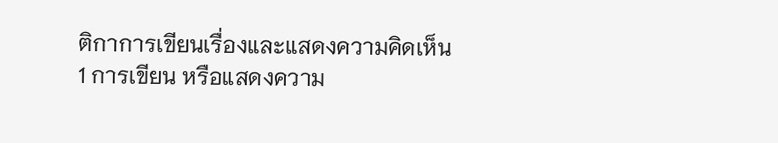ติกาการเขียนเรื่องและแสดงความคิดเห็น
1 การเขียน หรือแสดงความ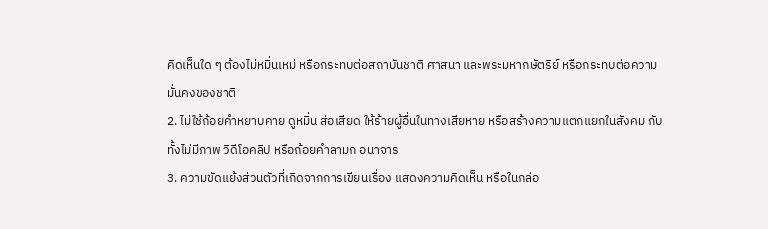คิดเห็นใด ๆ ต้องไม่หมิ่นเหม่ หรือกระทบต่อสถาบันชาติ ศาสนา และพระมหากษัตริย์ หรือกระทบต่อความมั่นคงของชาติ
2. ไม่ใช้ถ้อยคำหยาบคาย ดูหมิ่น ส่อเสียด ให้ร้ายผู้อื่นในทางเสียหาย หรือสร้างความแตกแยกในสังคม กับทั้งไม่มีภาพ วิดีโอคลิป หรือถ้อยคำลามก อนาจาร
3. ความขัดแย้งส่วนตัวที่เกิดจากการเขียนเรื่อง แสดงความคิดเห็น หรือในกล่อ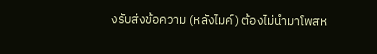งรับส่งข้อความ (หลังไมค์) ต้องไม่นำมาโพสห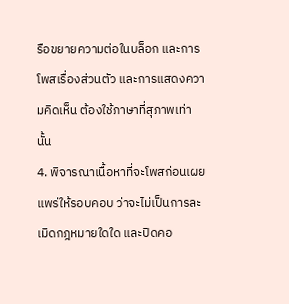รือขยายความต่อในบล็อก และการโพสเรื่องส่วนตัว และการแสดงความคิดเห็น ต้องใช้ภาษาที่สุภาพเท่านั้น
4. พิจารณาเนื้อหาที่จะโพสก่อนเผยแพร่ให้รอบคอบ ว่าจะไม่เป็นการละเมิดกฎหมายใดใด และปิดคอ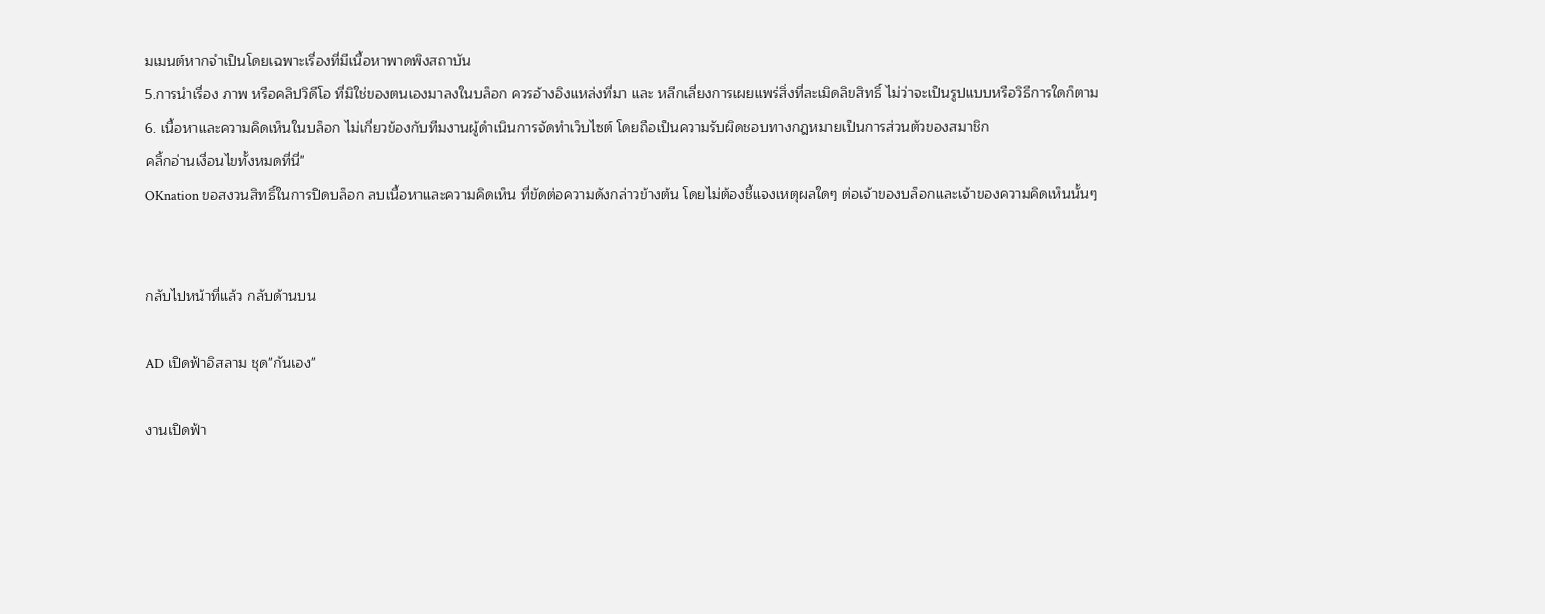มเมนต์หากจำเป็นโดยเฉพาะเรื่องที่มีเนื้อหาพาดพิงสถาบัน
5.การนำเรื่อง ภาพ หรือคลิปวิดีโอ ที่มิใช่ของตนเองมาลงในบล็อก ควรอ้างอิงแหล่งที่มา และ หลีกเลี่ยงการเผยแพร่สิ่งที่ละเมิดลิขสิทธิ์ ไม่ว่าจะเป็นรูปแบบหรือวิธีการใดก็ตาม 6. เนื้อหาและความคิดเห็นในบล็อก ไม่เกี่ยวข้องกับทีมงานผู้ดำเนินการจัดทำเว็บไซต์ โดยถือเป็นความรับผิดชอบทางกฎหมายเป็นการส่วนตัวของสมาชิก
คลิ้กอ่านเงื่อนไขทั้งหมดที่นี่"
OKnation ขอสงวนสิทธิ์ในการปิดบล็อก ลบเนื้อหาและความคิดเห็น ที่ขัดต่อความดังกล่าวข้างต้น โดยไม่ต้องชี้แจงเหตุผลใดๆ ต่อเจ้าของบล็อกและเจ้าของความคิดเห็นนั้นๆ


กลับไปหน้าที่แล้ว กลับด้านบน

AD เปิดฟ้าอิสลาม ชุด"กันเอง"

งานเปิดฟ้า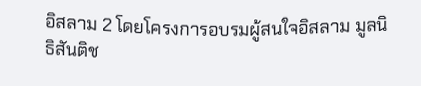อิสลาม 2 โดยโครงการอบรมผู้สนใจอิสลาม มูลนิธิสันติช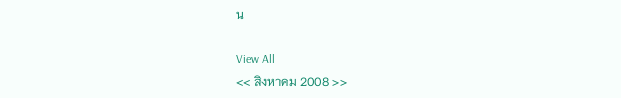น

View All
<< สิงหาคม 2008 >>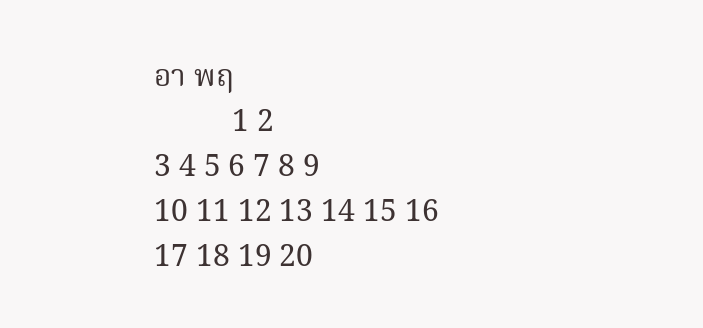อา พฤ
          1 2
3 4 5 6 7 8 9
10 11 12 13 14 15 16
17 18 19 20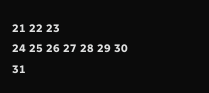21 22 23
24 25 26 27 28 29 30
31